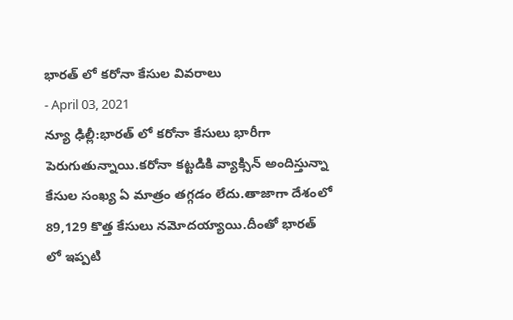భారత్ లో కరోనా కేసుల వివరాలు
- April 03, 2021
న్యూ ఢిల్లీ:భారత్ లో కరోనా కేసులు భారీగా పెరుగుతున్నాయి.కరోనా కట్టడికి వ్యాక్సిన్ అందిస్తున్నా కేసుల సంఖ్య ఏ మాత్రం తగ్గడం లేదు.తాజాగా దేశంలో 89,129 కొత్త కేసులు నమోదయ్యాయి.దీంతో భారత్ లో ఇప్పటి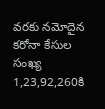వరకు నమోదైన కరోనా కేసుల సంఖ్య 1,23,92,260కి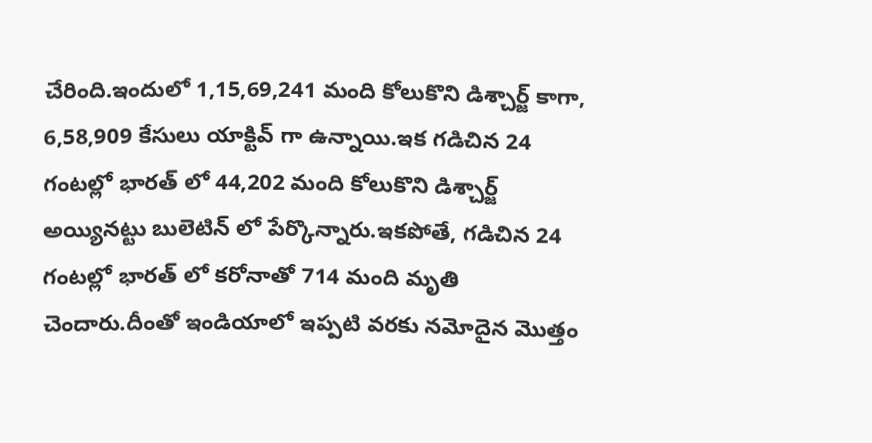చేరింది.ఇందులో 1,15,69,241 మంది కోలుకొని డిశ్చార్జ్ కాగా, 6,58,909 కేసులు యాక్టివ్ గా ఉన్నాయి.ఇక గడిచిన 24 గంటల్లో భారత్ లో 44,202 మంది కోలుకొని డిశ్చార్జ్ అయ్యినట్టు బులెటిన్ లో పేర్కొన్నారు.ఇకపోతే, గడిచిన 24 గంటల్లో భారత్ లో కరోనాతో 714 మంది మృతి చెందారు.దీంతో ఇండియాలో ఇప్పటి వరకు నమోదైన మొత్తం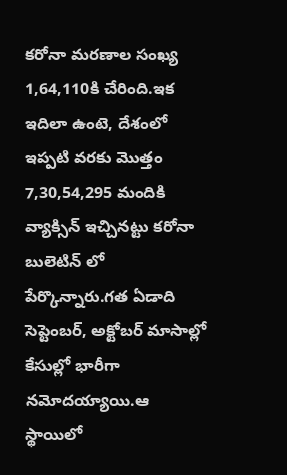కరోనా మరణాల సంఖ్య 1,64,110కి చేరింది.ఇక ఇదిలా ఉంటె, దేశంలో ఇప్పటి వరకు మొత్తం 7,30,54,295 మందికి వ్యాక్సిన్ ఇచ్చినట్టు కరోనా బులెటిన్ లో పేర్కొన్నారు.గత ఏడాది సెప్టెంబర్, అక్టోబర్ మాసాల్లో కేసుల్లో భారీగా నమోదయ్యాయి.ఆ స్థాయిలో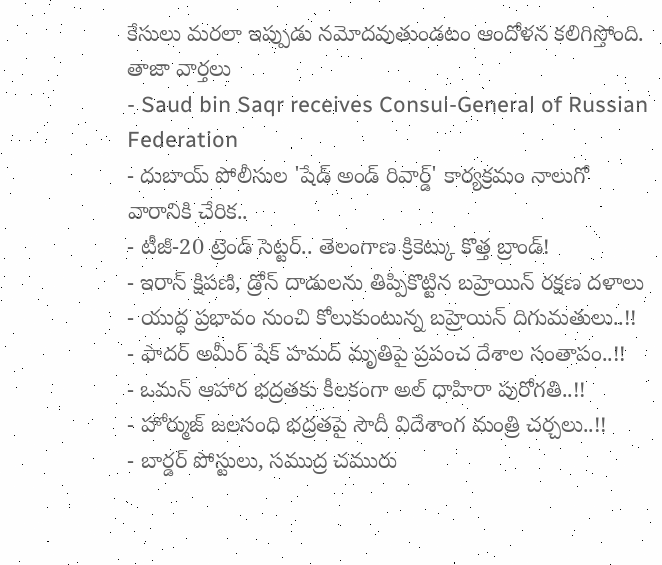కేసులు మరలా ఇప్పుడు నమోదవుతుండటం ఆందోళన కలిగిస్తోంది.
తాజా వార్తలు
- Saud bin Saqr receives Consul-General of Russian Federation
- దుబాయ్ పోలీసుల 'షేడ్ అండ్ రివార్డ్' కార్యక్రమం నాలుగో వారానికి చేరిక..
- టీజీ-20 ట్రెండ్ సెట్టర్.. తెలంగాణ క్రికెట్కు కొత్త బ్రాండ్!
- ఇరాన్ క్షిపణి, డ్రోన్ దాడులను తిప్పికొట్టిన బహ్రెయిన్ రక్షణ దళాలు
- యుద్ధ ప్రభావం నుంచి కోలుకుంటున్న బహ్రెయిన్ దిగుమతులు..!!
- ఫాదర్ అమీర్ షేక్ హమద్ మృతిపై ప్రపంచ దేశాల సంతాపం..!!
- ఒమన్ ఆహార భద్రతకు కీలకంగా అల్ ధాహిరా పురోగతి..!!
- హోర్ముజ్ జలసంధి భద్రతపై సౌదీ విదేశాంగ మంత్రి చర్చలు..!!
- బార్డర్ పోస్టులు, సముద్ర చమురు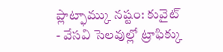ప్లాట్ఫామ్కు నష్టం: కువైట్
- వేసవి సెలవుల్లో ట్రాఫిక్కు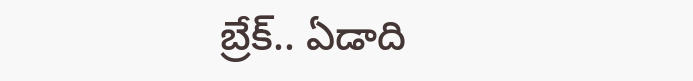బ్రేక్.. ఏడాది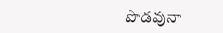పొడవునా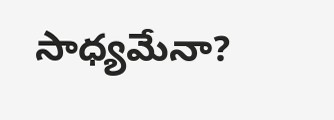సాధ్యమేనా?